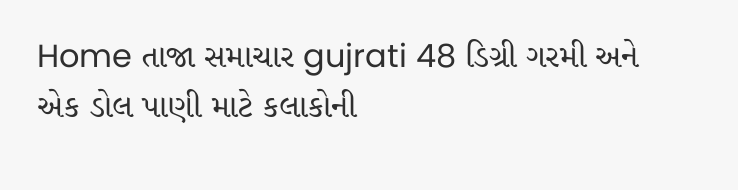Home તાજા સમાચાર gujrati 48 ડિગ્રી ગરમી અને એક ડોલ પાણી માટે કલાકોની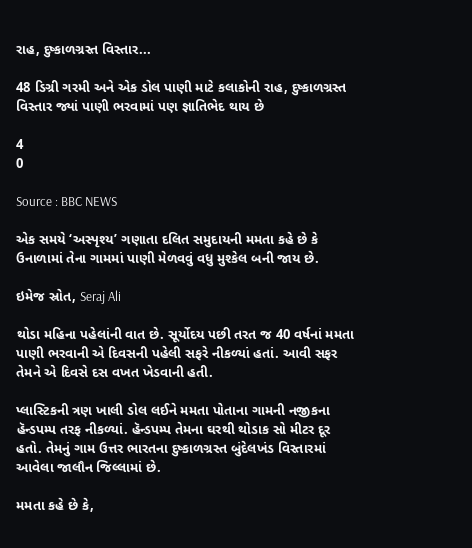રાહ, દુષ્કાળગ્રસ્ત વિસ્તાર...

48 ડિગ્રી ગરમી અને એક ડોલ પાણી માટે કલાકોની રાહ, દુષ્કાળગ્રસ્ત વિસ્તાર જ્યાં પાણી ભરવામાં પણ જ્ઞાતિભેદ થાય છે

4
0

Source : BBC NEWS

એક સમયે ‘અસ્પૃશ્ય’ ગણાતા દલિત સમુદાયની મમતા કહે છે કે ઉનાળામાં તેના ગામમાં પાણી મેળવવું વધુ મુશ્કેલ બની જાય છે.

ઇમેજ સ્રોત, Seraj Ali

થોડા મહિના પહેલાંની વાત છે. સૂર્યોદય પછી તરત જ 40 વર્ષનાં મમતા પાણી ભરવાની એ દિવસની પહેલી સફરે નીકળ્યાં હતાં. આવી સફર તેમને એ દિવસે દસ વખત ખેડવાની હતી.

પ્લાસ્ટિકની ત્રણ ખાલી ડોલ લઈને મમતા પોતાના ગામની નજીકના હૅન્ડપમ્પ તરફ નીકળ્યાં. હૅન્ડપમ્પ તેમના ઘરથી થોડાક સો મીટર દૂર હતો. તેમનું ગામ ઉત્તર ભારતના દુષ્કાળગ્રસ્ત બુંદેલખંડ વિસ્તારમાં આવેલા જાલૌન જિલ્લામાં છે.

મમતા કહે છે કે,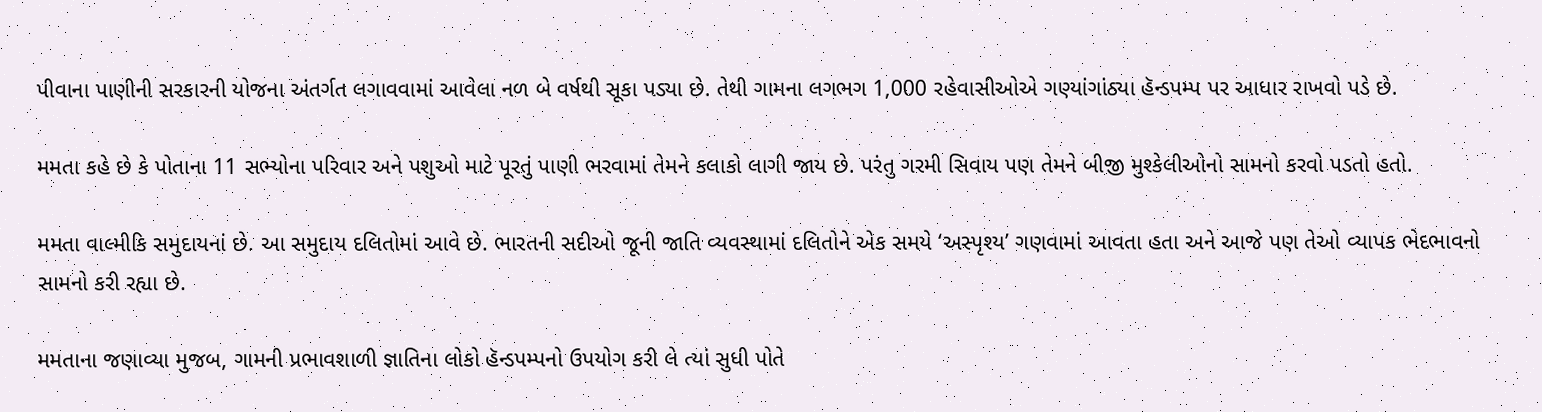પીવાના પાણીની સરકારની યોજના અંતર્ગત લગાવવામાં આવેલા નળ બે વર્ષથી સૂકા પડ્યા છે. તેથી ગામના લગભગ 1,000 રહેવાસીઓએ ગણ્યાંગાંઠ્યા હૅન્ડપમ્પ પર આધાર રાખવો પડે છે.

મમતા કહે છે કે પોતાના 11 સભ્યોના પરિવાર અને પશુઓ માટે પૂરતું પાણી ભરવામાં તેમને કલાકો લાગી જાય છે. પરંતુ ગરમી સિવાય પણ તેમને બીજી મુશ્કેલીઓનો સામનો કરવો પડતો હતો.

મમતા વાલ્મીકિ સમુદાયનાં છે. આ સમુદાય દલિતોમાં આવે છે. ભારતની સદીઓ જૂની જાતિ વ્યવસ્થામાં દલિતોને એક સમયે ‘અસ્પૃશ્ય’ ગણવામાં આવતા હતા અને આજે પણ તેઓ વ્યાપક ભેદભાવનો સામનો કરી રહ્યા છે.

મમતાના જણાવ્યા મુજબ, ગામની પ્રભાવશાળી જ્ઞાતિના લોકો હૅન્ડપમ્પનો ઉપયોગ કરી લે ત્યાં સુધી પોતે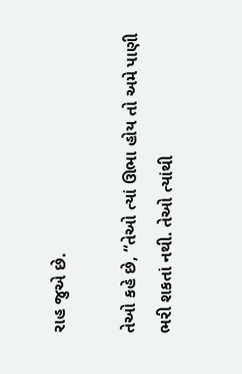રાહ જુએ છે.

તેઓ કહે છે, “તેઓ ત્યાં ઊભા હોય તો અમે પાણી ભરી શકતાં નથી. તેઓ ત્યાંથી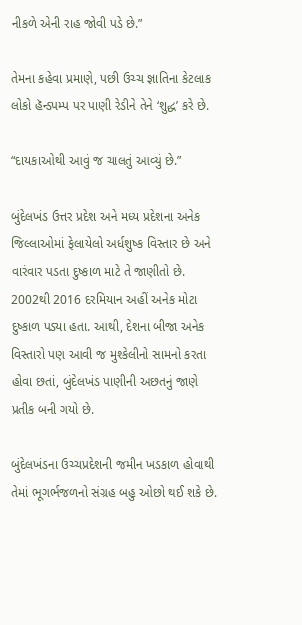નીકળે એની રાહ જોવી પડે છે.”

તેમના કહેવા પ્રમાણે, પછી ઉચ્ચ જ્ઞાતિના કેટલાક લોકો હૅન્ડપમ્પ પર પાણી રેડીને તેને ‘શુદ્ધ’ કરે છે.

“દાયકાઓથી આવું જ ચાલતું આવ્યું છે.”

બુંદેલખંડ ઉત્તર પ્રદેશ અને મધ્ય પ્રદેશના અનેક જિલ્લાઓમાં ફેલાયેલો અર્ધશુષ્ક વિસ્તાર છે અને વારંવાર પડતા દુષ્કાળ માટે તે જાણીતો છે. 2002થી 2016 દરમિયાન અહીં અનેક મોટા દુષ્કાળ પડ્યા હતા. આથી, દેશના બીજા અનેક વિસ્તારો પણ આવી જ મુશ્કેલીનો સામનો કરતા હોવા છતાં, બુંદેલખંડ પાણીની અછતનું જાણે પ્રતીક બની ગયો છે.

બુંદેલખંડના ઉચ્ચપ્રદેશની જમીન ખડકાળ હોવાથી તેમાં ભૂગર્ભજળનો સંગ્રહ બહુ ઓછો થઈ શકે છે.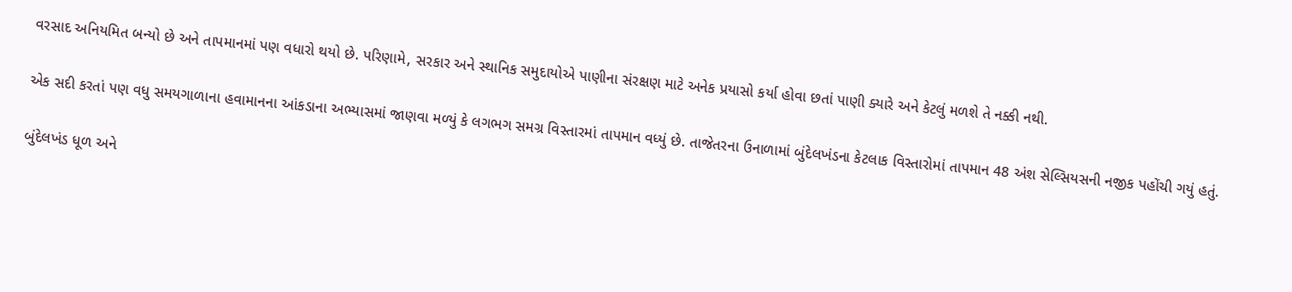વરસાદ અનિયમિત બન્યો છે અને તાપમાનમાં પણ વધારો થયો છે. પરિણામે, સરકાર અને સ્થાનિક સમુદાયોએ પાણીના સંરક્ષણ માટે અનેક પ્રયાસો કર્યા હોવા છતાં પાણી ક્યારે અને કેટલું મળશે તે નક્કી નથી.

એક સદી કરતાં પણ વધુ સમયગાળાના હવામાનના આંકડાના અભ્યાસમાં જાણવા મળ્યું કે લગભગ સમગ્ર વિસ્તારમાં તાપમાન વધ્યું છે. તાજેતરના ઉનાળામાં બુંદેલખંડના કેટલાક વિસ્તારોમાં તાપમાન 48 અંશ સેલ્સિયસની નજીક પહોંચી ગયું હતું.

બુંદેલખંડ ધૂળ અને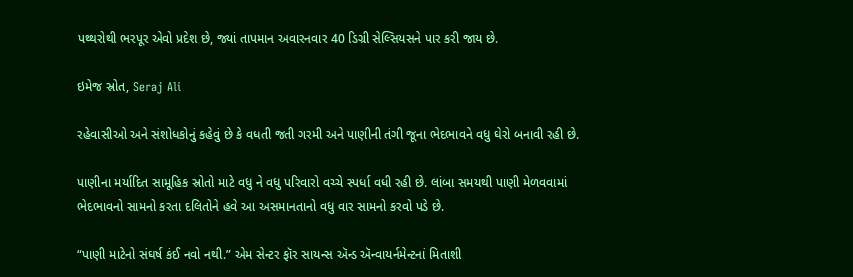પથ્થરોથી ભરપૂર એવો પ્રદેશ છે, જ્યાં તાપમાન અવારનવાર 40 ડિગ્રી સેલ્સિયસને પાર કરી જાય છે.

ઇમેજ સ્રોત, Seraj Ali

રહેવાસીઓ અને સંશોધકોનું કહેવું છે કે વધતી જતી ગરમી અને પાણીની તંગી જૂના ભેદભાવને વધુ ઘેરો બનાવી રહી છે.

પાણીના મર્યાદિત સામૂહિક સ્રોતો માટે વધુ ને વધુ પરિવારો વચ્ચે સ્પર્ધા વધી રહી છે. લાંબા સમયથી પાણી મેળવવામાં ભેદભાવનો સામનો કરતા દલિતોને હવે આ અસમાનતાનો વધુ વાર સામનો કરવો પડે છે.

“પાણી માટેનો સંઘર્ષ કંઈ નવો નથી.” એમ સેન્ટર ફૉર સાયન્સ ઍન્ડ ઍન્વાયર્નમેન્ટનાં મિતાશી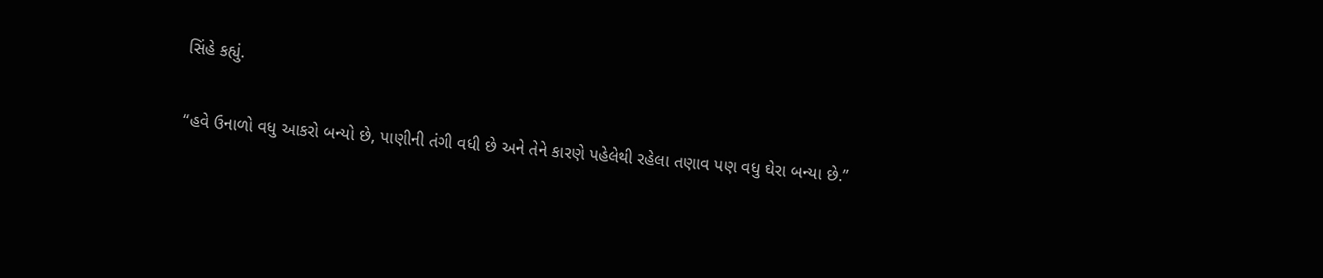સિંહે કહ્યું.

“હવે ઉનાળો વધુ આકરો બન્યો છે, પાણીની તંગી વધી છે અને તેને કારણે પહેલેથી રહેલા તણાવ પણ વધુ ઘેરા બન્યા છે.”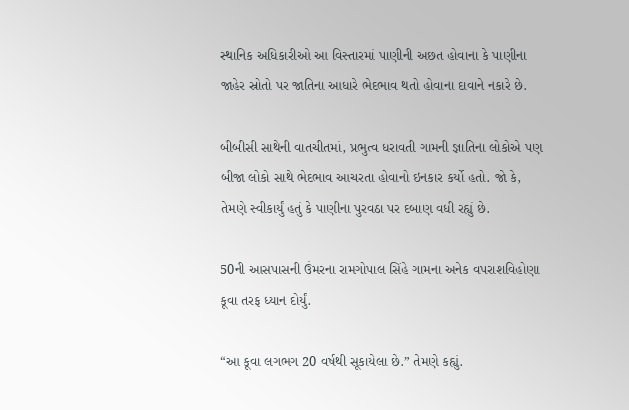સ્થાનિક અધિકારીઓ આ વિસ્તારમાં પાણીની અછત હોવાના કે પાણીના જાહેર સ્રોતો પર જાતિના આધારે ભેદભાવ થતો હોવાના દાવાને નકારે છે.

બીબીસી સાથેની વાતચીતમાં, પ્રભુત્વ ધરાવતી ગામની જ્ઞાતિના લોકોએ પણ બીજા લોકો સાથે ભેદભાવ આચરતા હોવાનો ઇનકાર કર્યો હતો. જો કે, તેમણે સ્વીકાર્યું હતું કે પાણીના પુરવઠા પર દબાણ વધી રહ્યું છે.

50ની આસપાસની ઉંમરના રામગોપાલ સિંહે ગામના અનેક વપરાશવિહોણા કૂવા તરફ ધ્યાન દોર્યું.

“આ કૂવા લગભગ 20 વર્ષથી સૂકાયેલા છે.” તેમણે કહ્યું.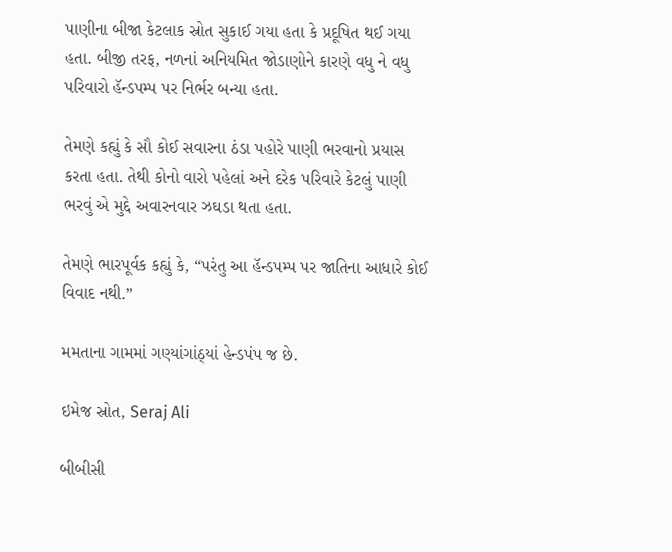પાણીના બીજા કેટલાક સ્રોત સુકાઈ ગયા હતા કે પ્રદૂષિત થઈ ગયા હતા. બીજી તરફ, નળનાં અનિયમિત જોડાણોને કારણે વધુ ને વધુ પરિવારો હૅન્ડપમ્પ પર નિર્ભર બન્યા હતા.

તેમણે કહ્યું કે સૌ કોઈ સવારના ઠંડા પહોરે પાણી ભરવાનો પ્રયાસ કરતા હતા. તેથી કોનો વારો પહેલાં અને દરેક પરિવારે કેટલું પાણી ભરવું એ મુદ્દે અવારનવાર ઝઘડા થતા હતા.

તેમણે ભારપૂર્વક કહ્યું કે, “પરંતુ આ હૅન્ડપમ્પ પર જાતિના આધારે કોઈ વિવાદ નથી.”

મમતાના ગામમાં ગણ્યાંગાંઠ્યાં હેન્ડપંપ જ છે.

ઇમેજ સ્રોત, Seraj Ali

બીબીસી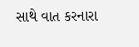સાથે વાત કરનારા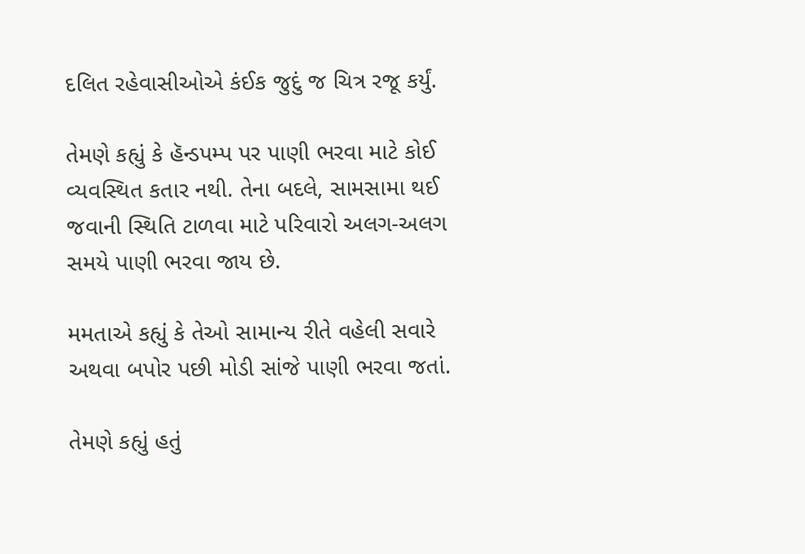દલિત રહેવાસીઓએ કંઈક જુદું જ ચિત્ર રજૂ કર્યું.

તેમણે કહ્યું કે હૅન્ડપમ્પ પર પાણી ભરવા માટે કોઈ વ્યવસ્થિત કતાર નથી. તેના બદલે, સામસામા થઈ જવાની સ્થિતિ ટાળવા માટે પરિવારો અલગ-અલગ સમયે પાણી ભરવા જાય છે.

મમતાએ કહ્યું કે તેઓ સામાન્ય રીતે વહેલી સવારે અથવા બપોર પછી મોડી સાંજે પાણી ભરવા જતાં.

તેમણે કહ્યું હતું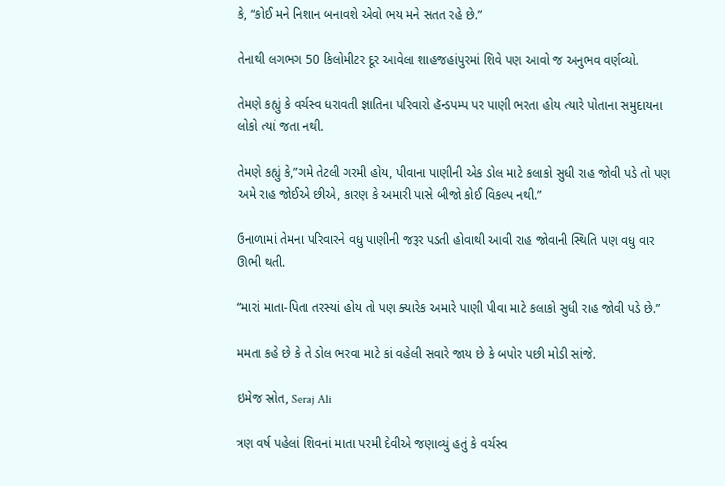કે, “કોઈ મને નિશાન બનાવશે એવો ભય મને સતત રહે છે.”

તેનાથી લગભગ 50 કિલોમીટર દૂર આવેલા શાહજહાંપુરમાં શિવે પણ આવો જ અનુભવ વર્ણવ્યો.

તેમણે કહ્યું કે વર્ચસ્વ ધરાવતી જ્ઞાતિના પરિવારો હૅન્ડપમ્પ પર પાણી ભરતા હોય ત્યારે પોતાના સમુદાયના લોકો ત્યાં જતા નથી.

તેમણે કહ્યું કે,”ગમે તેટલી ગરમી હોય, પીવાના પાણીની એક ડોલ માટે કલાકો સુધી રાહ જોવી પડે તો પણ અમે રાહ જોઈએ છીએ, કારણ કે અમારી પાસે બીજો કોઈ વિકલ્પ નથી.”

ઉનાળામાં તેમના પરિવારને વધુ પાણીની જરૂર પડતી હોવાથી આવી રાહ જોવાની સ્થિતિ પણ વધુ વાર ઊભી થતી.

“મારાં માતા-પિતા તરસ્યાં હોય તો પણ ક્યારેક અમારે પાણી પીવા માટે કલાકો સુધી રાહ જોવી પડે છે.”

મમતા કહે છે કે તે ડોલ ભરવા માટે કાં વહેલી સવારે જાય છે કે બપોર પછી મોડી સાંજે.

ઇમેજ સ્રોત, Seraj Ali

ત્રણ વર્ષ પહેલાં શિવનાં માતા પરમી દેવીએ જણાવ્યું હતું કે વર્ચસ્વ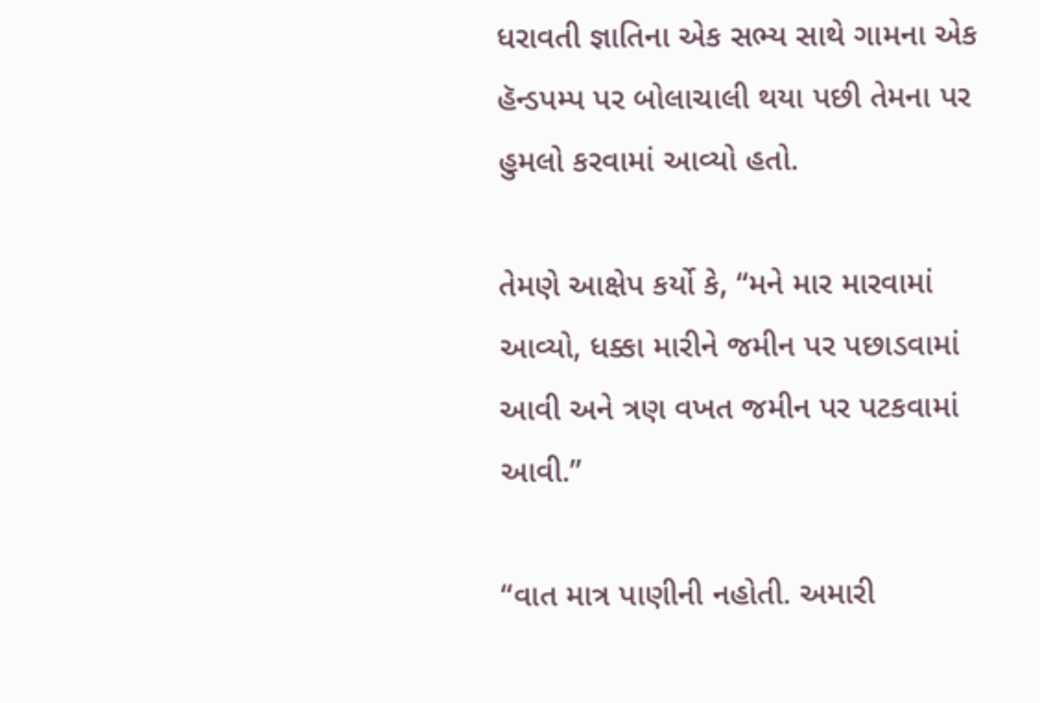ધરાવતી જ્ઞાતિના એક સભ્ય સાથે ગામના એક હૅન્ડપમ્પ પર બોલાચાલી થયા પછી તેમના પર હુમલો કરવામાં આવ્યો હતો.

તેમણે આક્ષેપ કર્યો કે, “મને માર મારવામાં આવ્યો, ધક્કા મારીને જમીન પર પછાડવામાં આવી અને ત્રણ વખત જમીન પર પટકવામાં આવી.”

“વાત માત્ર પાણીની નહોતી. અમારી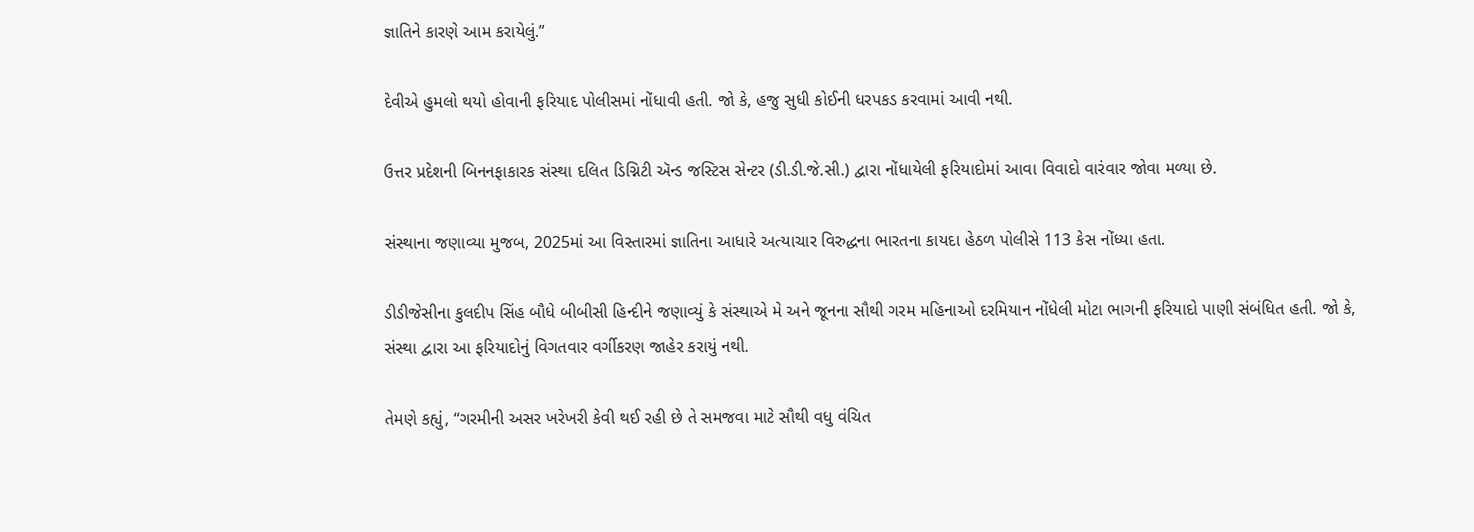જ્ઞાતિને કારણે આમ કરાયેલું.”

દેવીએ હુમલો થયો હોવાની ફરિયાદ પોલીસમાં નોંધાવી હતી. જો કે, હજુ સુધી કોઈની ધરપકડ કરવામાં આવી નથી.

ઉત્તર પ્રદેશની બિનનફાકારક સંસ્થા દલિત ડિગ્નિટી ઍન્ડ જસ્ટિસ સેન્ટર (ડી.ડી.જે.સી.) દ્વારા નોંધાયેલી ફરિયાદોમાં આવા વિવાદો વારંવાર જોવા મળ્યા છે.

સંસ્થાના જણાવ્યા મુજબ, 2025માં આ વિસ્તારમાં જ્ઞાતિના આધારે અત્યાચાર વિરુદ્ધના ભારતના કાયદા હેઠળ પોલીસે 113 કેસ નોંધ્યા હતા.

ડીડીજેસીના કુલદીપ સિંહ બૌધે બીબીસી હિન્દીને જણાવ્યું કે સંસ્થાએ મે અને જૂનના સૌથી ગરમ મહિનાઓ દરમિયાન નોંધેલી મોટા ભાગની ફરિયાદો પાણી સંબંધિત હતી. જો કે, સંસ્થા દ્વારા આ ફરિયાદોનું વિગતવાર વર્ગીકરણ જાહેર કરાયું નથી.

તેમણે કહ્યું, “ગરમીની અસર ખરેખરી કેવી થઈ રહી છે તે સમજવા માટે સૌથી વધુ વંચિત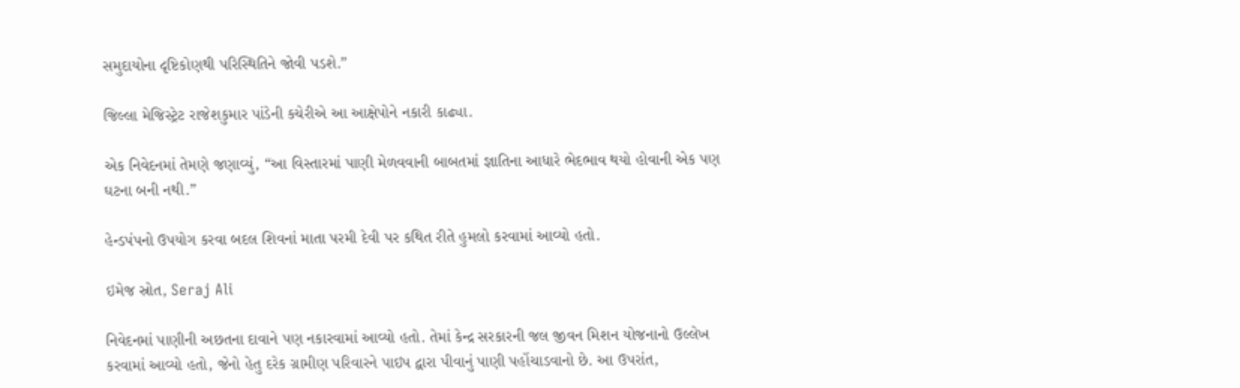સમુદાયોના દૃષ્ટિકોણથી પરિસ્થિતિને જોવી પડશે.”

જિલ્લા મેજિસ્ટ્રેટ રાજેશકુમાર પાંડેની કચેરીએ આ આક્ષેપોને નકારી કાઢ્યા.

એક નિવેદનમાં તેમણે જણાવ્યું, “આ વિસ્તારમાં પાણી મેળવવાની બાબતમાં જ્ઞાતિના આધારે ભેદભાવ થયો હોવાની એક પણ ઘટના બની નથી.”

હેન્ડપંપનો ઉપયોગ કરવા બદલ શિવનાં માતા પરમી દેવી પર કથિત રીતે હુમલો કરવામાં આવ્યો હતો.

ઇમેજ સ્રોત, Seraj Ali

નિવેદનમાં પાણીની અછતના દાવાને પણ નકારવામાં આવ્યો હતો. તેમાં કેન્દ્ર સરકારની જલ જીવન મિશન યોજનાનો ઉલ્લેખ કરવામાં આવ્યો હતો, જેનો હેતુ દરેક ગ્રામીણ પરિવારને પાઇપ દ્વારા પીવાનું પાણી પહોંચાડવાનો છે. આ ઉપરાંત,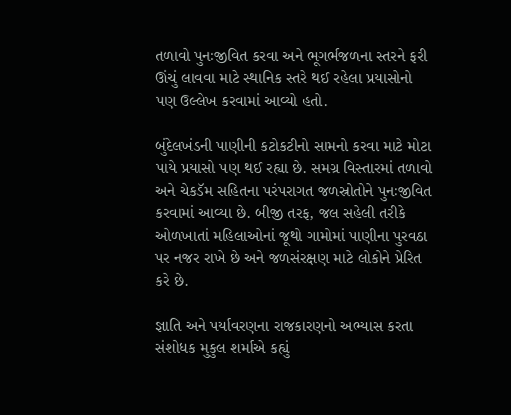તળાવો પુનઃજીવિત કરવા અને ભૂગર્ભજળના સ્તરને ફરી ઊંચું લાવવા માટે સ્થાનિક સ્તરે થઈ રહેલા પ્રયાસોનો પણ ઉલ્લેખ કરવામાં આવ્યો હતો.

બુંદેલખંડની પાણીની કટોકટીનો સામનો કરવા માટે મોટા પાયે પ્રયાસો પણ થઈ રહ્યા છે. સમગ્ર વિસ્તારમાં તળાવો અને ચેકડૅમ સહિતના પરંપરાગત જળસ્રોતોને પુનઃજીવિત કરવામાં આવ્યા છે. બીજી તરફ, જલ સહેલી તરીકે ઓળખાતાં મહિલાઓનાં જૂથો ગામોમાં પાણીના પુરવઠા પર નજર રાખે છે અને જળસંરક્ષણ માટે લોકોને પ્રેરિત કરે છે.

જ્ઞાતિ અને પર્યાવરણના રાજકારણનો અભ્યાસ કરતા સંશોધક મુકુલ શર્માએ કહ્યું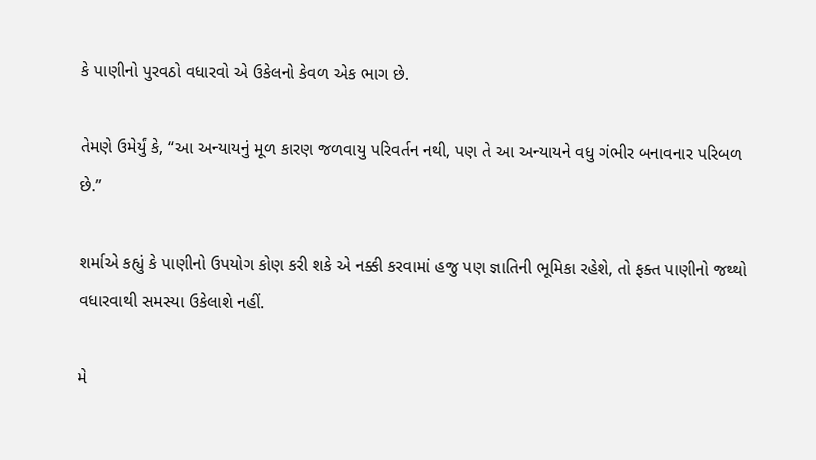કે પાણીનો પુરવઠો વધારવો એ ઉકેલનો કેવળ એક ભાગ છે.

તેમણે ઉમેર્યું કે, “આ અન્યાયનું મૂળ કારણ જળવાયુ પરિવર્તન નથી, પણ તે આ અન્યાયને વધુ ગંભીર બનાવનાર પરિબળ છે.”

શર્માએ કહ્યું કે પાણીનો ઉપયોગ કોણ કરી શકે એ નક્કી કરવામાં હજુ પણ જ્ઞાતિની ભૂમિકા રહેશે, તો ફક્ત પાણીનો જથ્થો વધારવાથી સમસ્યા ઉકેલાશે નહીં.

મે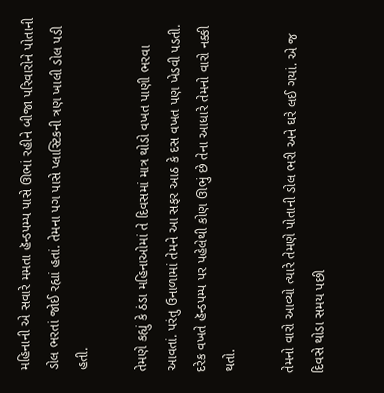મહિનાની એ સવારે મમતા હૅન્ડપમ્પ પાસે ઊભાં રહીને બીજા પરિવારોને પોતાની ડોલ ભરતાં જોઈ રહ્યાં હતાં. તેમના પગ પાસે પ્લાસ્ટિકની ત્રણ ખાલી ડોલ પડી હતી.

તેમણે કહ્યું કે ઠંડા મહિનાઓમાં તે દિવસમાં માત્ર થોડો વખત પાણી ભરવા આવતાં. પરંતુ ઉનાળામાં તેમને આ સફર આઠ કે દસ વખત પણ ખેડવી પડતી. દરેક વખતે હૅન્ડપમ્પ પર પહેલેથી કોણ ઊભું છે તેના આધારે તેમનો વારો નક્કી થતો.

તેમનો વારો આવ્યો ત્યારે તેમણે પોતાની ડોલ ભરી અને ઘરે લઈ ગયાં. એ જ દિવસે થોડા સમય પછી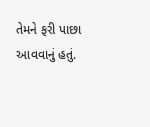તેમને ફરી પાછા આવવાનું હતું.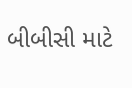બીબીસી માટે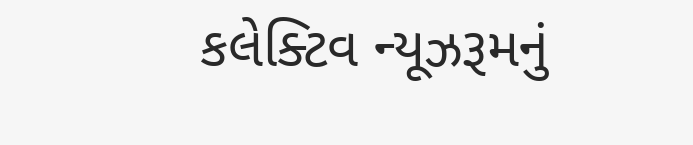કલેક્ટિવ ન્યૂઝરૂમનું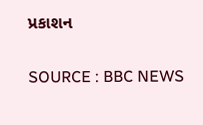પ્રકાશન

SOURCE : BBC NEWS